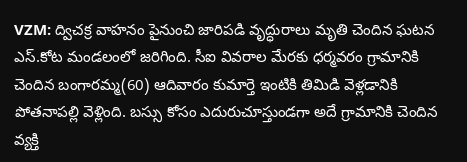VZM: ద్విచక్ర వాహనం పైనుంచి జారిపడి వృద్ధురాలు మృతి చెందిన ఘటన ఎస్.కోట మండలంలో జరిగింది. సీఐ వివరాల మేరకు ధర్మవరం గ్రామానికి చెందిన బంగారమ్మ(60) ఆదివారం కుమార్తె ఇంటికి తిమిడి వెళ్లడానికి పోతనాపల్లి వెళ్లింది. బస్సు కోసం ఎదురుచూస్తుండగా అదే గ్రామానికి చెందిన వ్యక్తి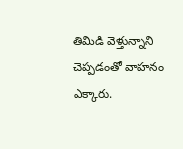తిమిడి వెళ్తున్నాని చెప్పడంతో వాహనం ఎక్కారు.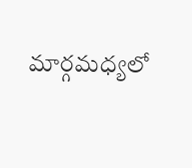మార్గమధ్యలో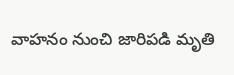వాహనం నుంచి జారిపడి మృతి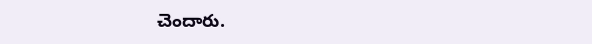చెందారు.